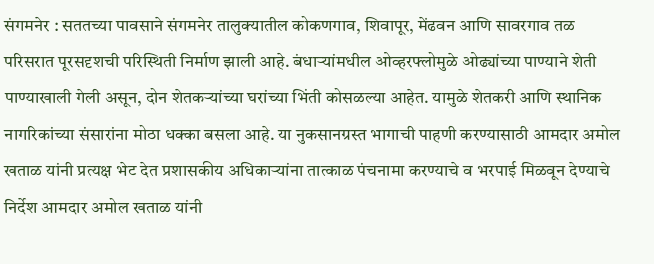संगमनेर : सततच्या पावसाने संगमनेर तालुक्यातील कोकणगाव, शिवापूर, मेंढवन आणि सावरगाव तळ परिसरात पूरसदृशची परिस्थिती निर्माण झाली आहे. बंधाऱ्यांमधील ओव्हरफ्लोमुळे ओढ्यांच्या पाण्याने शेती पाण्याखाली गेली असून, दोन शेतकऱ्यांच्या घरांच्या भिंती कोसळल्या आहेत. यामुळे शेतकरी आणि स्थानिक नागरिकांच्या संसारांना मोठा धक्का बसला आहे. या नुकसानग्रस्त भागाची पाहणी करण्यासाठी आमदार अमोल खताळ यांनी प्रत्यक्ष भेट देत प्रशासकीय अधिकाऱ्यांना तात्काळ पंचनामा करण्याचे व भरपाई मिळवून देण्याचे निर्देश आमदार अमोल खताळ यांनी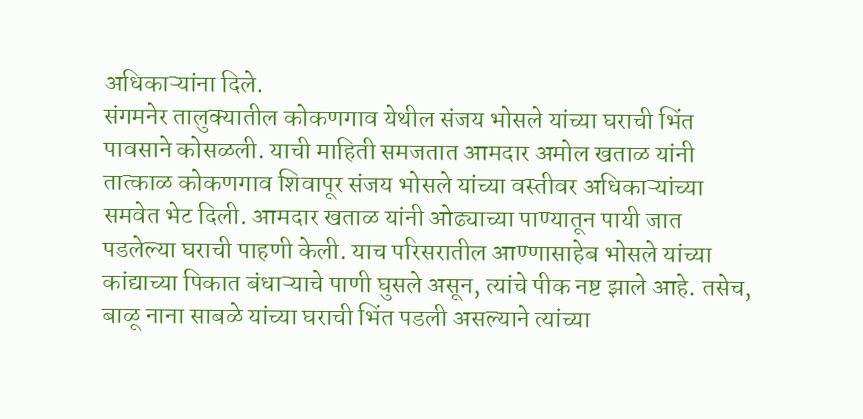अधिकाऱ्यांना दिले.
संगमनेर तालुक्यातील कोकणगाव येथील संजय भोसले यांच्या घराची भिंत पावसाने कोसळली. याची माहिती समजतात आमदार अमोल खताळ यांनी तात्काळ कोकणगाव शिवापूर संजय भोसले यांच्या वस्तीवर अधिकाऱ्यांच्या समवेत भेट दिली. आमदार खताळ यांनी ओढ्याच्या पाण्यातून पायी जात पडलेल्या घराची पाहणी केली. याच परिसरातील आण्णासाहेब भोसले यांच्या कांद्याच्या पिकात बंधाऱ्याचे पाणी घुसले असून, त्यांचे पीक नष्ट झाले आहे. तसेच, बाळू नाना साबळे यांच्या घराची भिंत पडली असल्याने त्यांच्या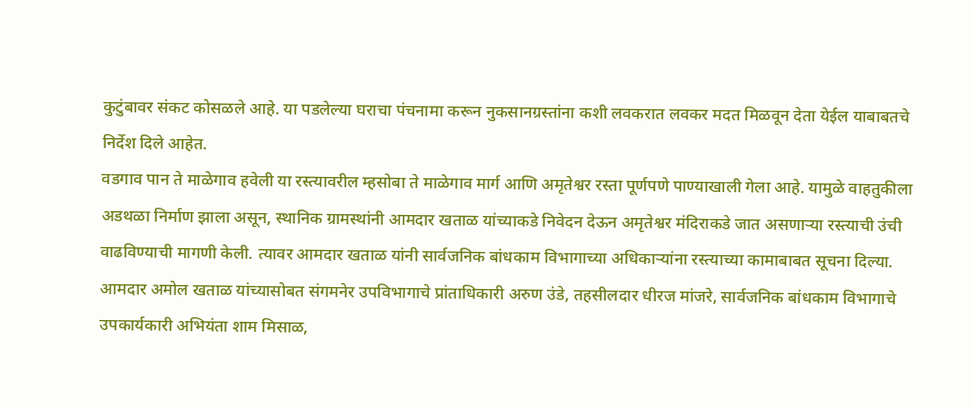कुटुंबावर संकट कोसळले आहे. या पडलेल्या घराचा पंचनामा करून नुकसानग्रस्तांना कशी लवकरात लवकर मदत मिळवून देता येईल याबाबतचे निर्देश दिले आहेत.
वडगाव पान ते माळेगाव हवेली या रस्त्यावरील म्हसोबा ते माळेगाव मार्ग आणि अमृतेश्वर रस्ता पूर्णपणे पाण्याखाली गेला आहे. यामुळे वाहतुकीला अडथळा निर्माण झाला असून, स्थानिक ग्रामस्थांनी आमदार खताळ यांच्याकडे निवेदन देऊन अमृतेश्वर मंदिराकडे जात असणाऱ्या रस्त्याची उंची वाढविण्याची मागणी केली. त्यावर आमदार खताळ यांनी सार्वजनिक बांधकाम विभागाच्या अधिकाऱ्यांना रस्त्याच्या कामाबाबत सूचना दिल्या.
आमदार अमोल खताळ यांच्यासोबत संगमनेर उपविभागाचे प्रांताधिकारी अरुण उंडे, तहसीलदार धीरज मांजरे, सार्वजनिक बांधकाम विभागाचे उपकार्यकारी अभियंता शाम मिसाळ,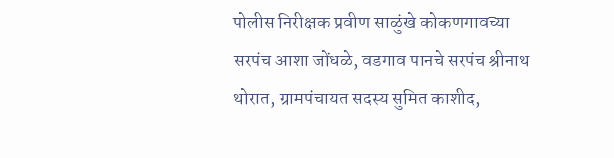पोलीस निरीक्षक प्रवीण साळुंखे कोकणगावच्या सरपंच आशा जोंधळे, वडगाव पानचे सरपंच श्रीनाथ थोरात, ग्रामपंचायत सदस्य सुमित काशीद,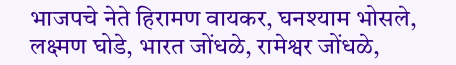भाजपचे नेते हिरामण वायकर, घनश्याम भोसले, लक्ष्मण घोडे, भारत जोंधळे, रामेश्वर जोंधळे,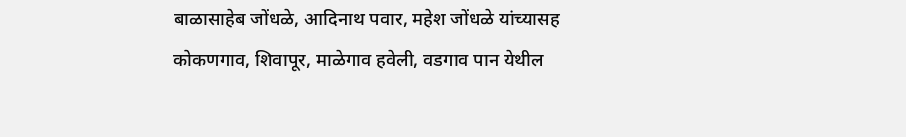बाळासाहेब जोंधळे, आदिनाथ पवार, महेश जोंधळे यांच्यासह कोकणगाव, शिवापूर, माळेगाव हवेली, वडगाव पान येथील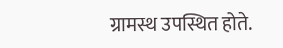ग्रामस्थ उपस्थित होते.